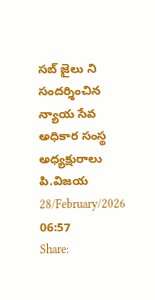సబ్ జైలు ని సందర్శించిన న్యాయ సేవ అధికార సంస్థ అధ్యక్షురాలు పి.విజయ
28/February/2026 06:57
Share: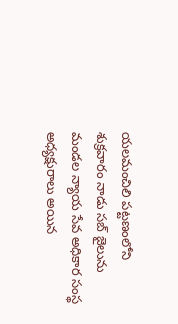యలమంచిలి పట్టణంలోని శుక్రవారం నాడు సబ్ జైలును మండల న్యాయ సేవ అధికార సంస్థ అధ్యక్షురాలు అయిన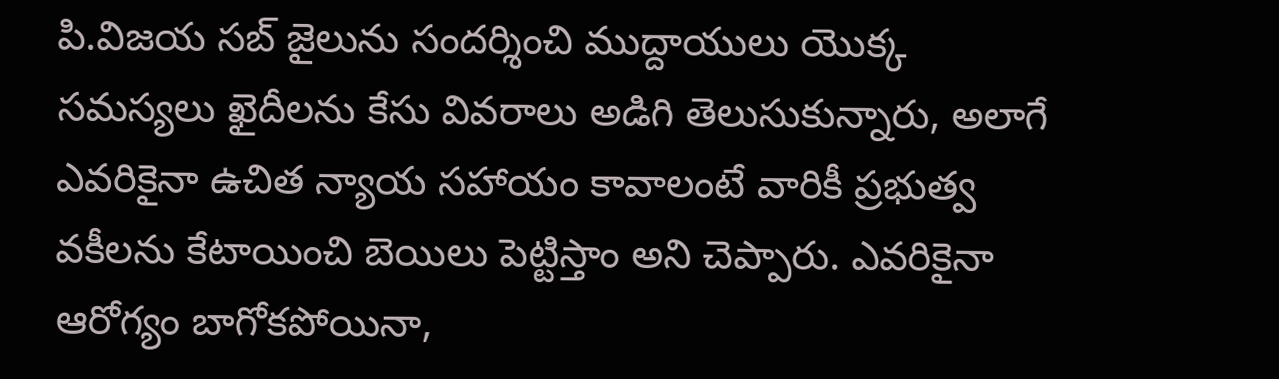పి.విజయ సబ్ జైలును సందర్శించి ముద్దాయులు యొక్క సమస్యలు ఖైదీలను కేసు వివరాలు అడిగి తెలుసుకున్నారు, అలాగే ఎవరికైనా ఉచిత న్యాయ సహాయం కావాలంటే వారికీ ప్రభుత్వ వకీలను కేటాయించి బెయిలు పెట్టిస్తాం అని చెప్పారు. ఎవరికైనా ఆరోగ్యం బాగోకపోయినా,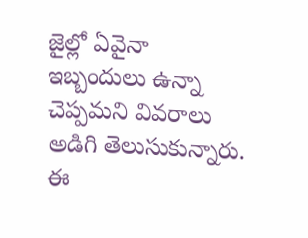జైల్లో ఏవైనా ఇబ్బందులు ఉన్నా చెప్పమని వివరాలు అడిగి తెలుసుకున్నారు. ఈ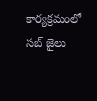కార్యక్రమంలో సబ్ జైలు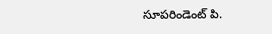సూపరిండెంట్ పి.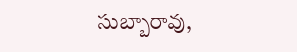సుబ్బారావు,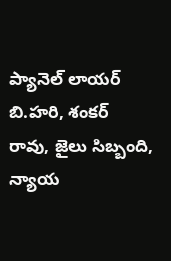ప్యానెల్ లాయర్ బి.హరి, శంకర్ రావు, జైలు సిబ్బంది, న్యాయ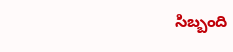సిబ్బంది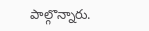పాల్గొన్నారు.